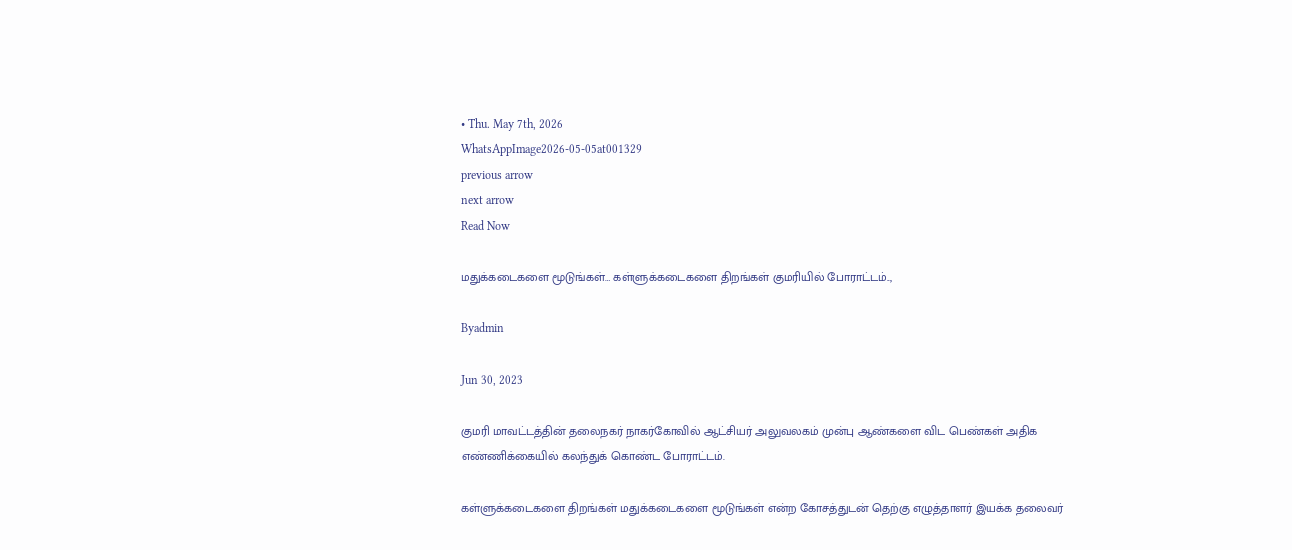• Thu. May 7th, 2026
WhatsAppImage2026-05-05at001329
previous arrow
next arrow
Read Now

மதுக்கடைகளை மூடுங்கள்… கள்ளுக்கடைகளை திறங்கள் குமரியில் போராட்டம்..,

Byadmin

Jun 30, 2023

குமரி மாவட்டத்தின் தலைநகர் நாகர்கோவில் ஆட்சியர் அலுவலகம் முன்பு ஆண்களை விட பெண்கள் அதிக எண்ணிக்கையில் கலந்துக் கொண்ட போராட்டம்.

கள்ளுக்கடைகளை திறங்கள் மதுக்கடைகளை மூடுங்கள் என்ற கோசத்துடன் தெற்கு எழுத்தாளர் இயக்க தலைவர்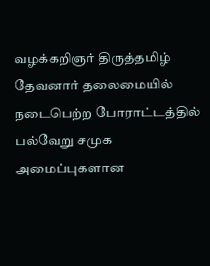வழக்கறிஞர் திருத்தமிழ் தேவனார் தலைமையில் நடைபெற்ற போராட்டத்தில் பல்வேறு சமுக அமைப்புகளான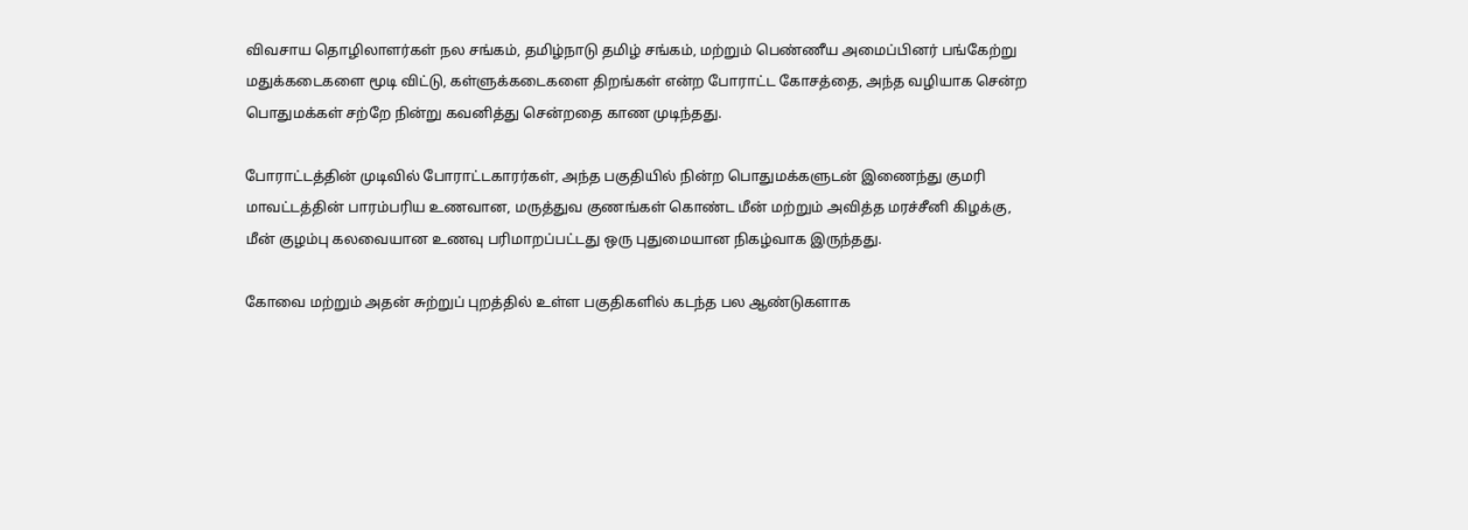விவசாய தொழிலாளர்கள் நல சங்கம், தமிழ்நாடு தமிழ் சங்கம், மற்றும் பெண்ணீய அமைப்பினர் பங்கேற்று மதுக்கடைகளை மூடி விட்டு, கள்ளுக்கடைகளை திறங்கள் என்ற போராட்ட கோசத்தை, அந்த வழியாக சென்ற பொதுமக்கள் சற்றே நின்று கவனித்து சென்றதை காண முடிந்தது.

போராட்டத்தின் முடிவில் போராட்டகாரர்கள், அந்த பகுதியில் நின்ற பொதுமக்களுடன் இணைந்து குமரி மாவட்டத்தின் பாரம்பரிய உணவான, மருத்துவ குணங்கள் கொண்ட மீன் மற்றும் அவித்த மரச்சீனி கிழக்கு, மீன் குழம்பு கலவையான உணவு பரிமாறப்பட்டது ஒரு புதுமையான நிகழ்வாக இருந்தது.

கோவை மற்றும் அதன் சுற்றுப் புறத்தில் உள்ள பகுதிகளில் கடந்த பல ஆண்டுகளாக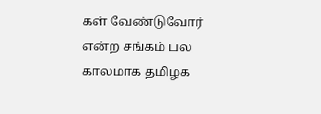கள் வேண்டுவோர் என்ற சங்கம் பல காலமாக தமிழக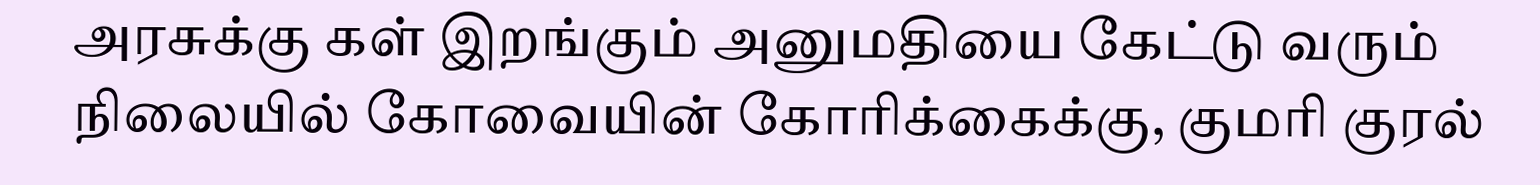அரசுக்கு கள் இறங்கும் அனுமதியை கேட்டு வரும் நிலையில் கோவையின் கோரிக்கைக்கு, குமரி குரல்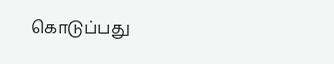கொடுப்பது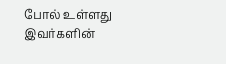போல் உள்ளது இவர்களின்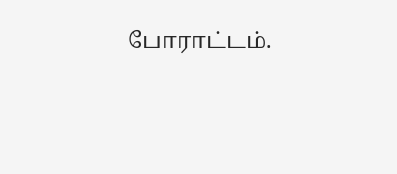போராட்டம்.